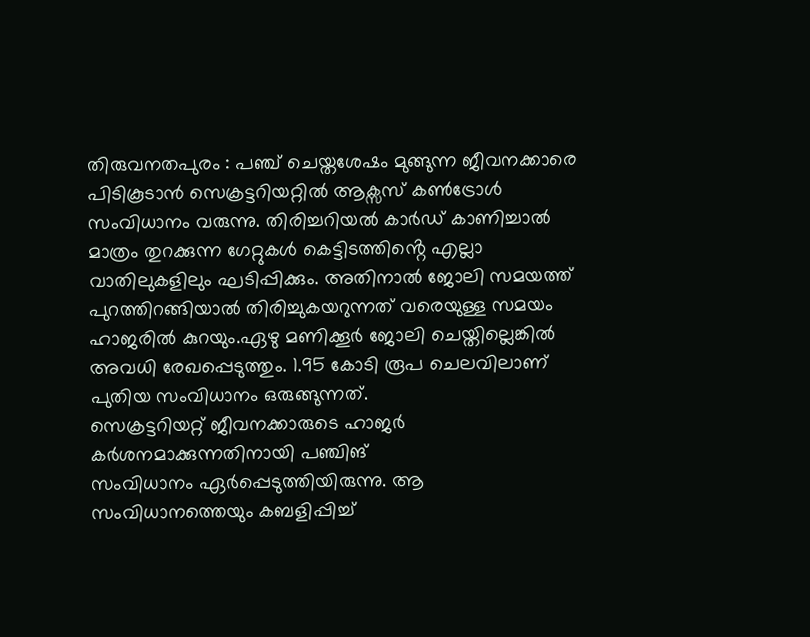തിരുവനതപുരം : പഞ്ച് ചെയ്തശേഷം മുങ്ങുന്ന ജീവനക്കാരെ പിടികൂടാൻ സെക്രട്ടറിയറ്റിൽ ആക്സസ് കൺട്രോൾ സംവിധാനം വരുന്നു. തിരിച്ചറിയൽ കാർഡ് കാണിച്ചാൽ മാത്രം തുറക്കുന്ന ഗേറ്റുകൾ കെട്ടിടത്തിൻ്റെ എല്ലാ വാതിലുകളിലും ഘടിപ്പിക്കും. അതിനാൽ ജോലി സമയത്ത് പുറത്തിറങ്ങിയാൽ തിരിച്ചുകയറുന്നത് വരെയുള്ള സമയം ഹാജരിൽ കുറയും.ഏഴു മണിക്കൂർ ജോലി ചെയ്തില്ലെങ്കിൽ അവധി രേഖപ്പെടുത്തും. 1.95 കോടി രൂപ ചെലവിലാണ് പുതിയ സംവിധാനം ഒരുങ്ങുന്നത്.
സെക്രട്ടറിയറ്റ് ജീവനക്കാരുടെ ഹാജർ
കർശനമാക്കുന്നതിനായി പഞ്ചിങ്
സംവിധാനം ഏർപ്പെടുത്തിയിരുന്നു. ആ സംവിധാനത്തെയും കബളിപ്പിച്ച്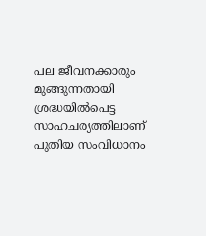പല ജീവനക്കാരും മുങ്ങുന്നതായി
ശ്രദ്ധയിൽപെട്ട സാഹചര്യത്തിലാണ്
പുതിയ സംവിധാനം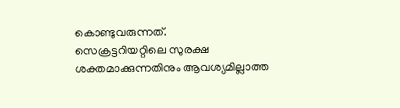കൊണ്ടുവരുന്നത്.
സെക്രട്ടറിയറ്റിലെ സുരക്ഷ
ശക്തമാക്കുന്നതിനും ആവശ്യമില്ലാത്ത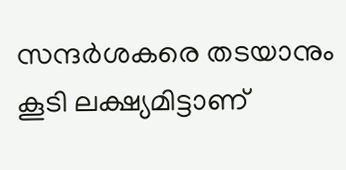സന്ദർശകരെ തടയാനും കൂടി ലക്ഷ്യമിട്ടാണ്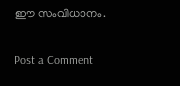ഈ സംവിധാനം.

Post a Comment